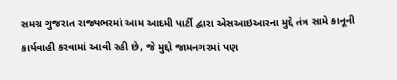સમગ્ર ગુજરાત રાજ્યભરમાં આમ આદમી પાર્ટી દ્વારા એસઆઇઆરના મુદ્દે તંત્ર સામે કાનૂની કાર્યવાહી કરવામાં આવી રહી છે, જે મુદ્દો જામનગરમાં પણ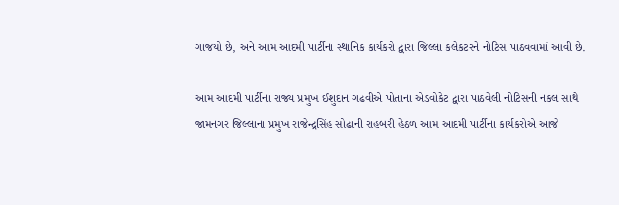ગાજયો છે, અને આમ આદમી પાર્ટીના સ્થાનિક કાર્યકરો દ્વારા જિલ્લા કલેકટરને નોટિસ પાઠવવામાં આવી છે.

આમ આદમી પાર્ટીના રાજ્ય પ્રમુખ ઈશુદાન ગઢવીએ પોતાના એડવોકેટ દ્વારા પાઠવેલી નોટિસની નકલ સાથે જામનગર જિલ્લાના પ્રમુખ રાજેન્દ્રસિંહ સોઢાની રાહબરી હેઠળ આમ આદમી પાર્ટીના કાર્યકરોએ આજે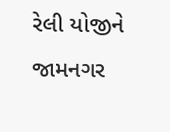રેલી યોજીને જામનગર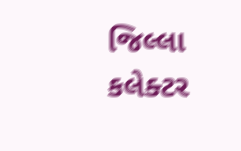જિલ્લા કલેક્ટર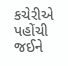કચેરીએ પહોંચી જઈને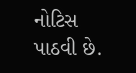નોટિસ પાઠવી છે.